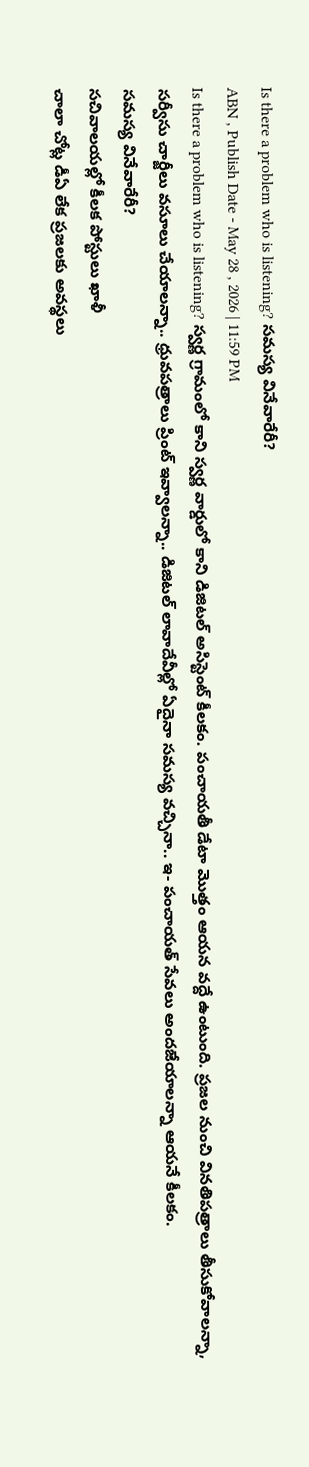Is there a problem who is listening? సమస్య వినేవారేరీ?
ABN , Publish Date - May 28 , 2026 | 11:59 PM
Is there a problem who is listening? స్వర్ణ గ్రామంలో కాని స్వర్ణ వార్డులో కాని డిజిటల్ అసిస్టెంట్ కీలకం. పంచాయతీ డేటా మొత్తం ఆయన వద్దే ఉంటుంది. ప్రజల నుంచి వినతిపత్రాలు తీసుకోవాలన్నా, సర్వీసు చార్జీలు వసూలు చేయాలన్నా.. ధ్రువపత్రాలు ప్రింట్ ఇవ్వాలన్నా.. డిజిటల్ లావాదేవీల్లో ఏదైనా సమస్య వచ్చినా.. ఇ- పంచాయత్ సేవలు అందజేయాలన్నా ఆయనే కీలకం.
సమస్య వినేవారేరీ?
సచివాలయల్లో కీలక పోస్టులు ఖాళీ
చాలా చోట్ల డీఏ లేక ప్రజలకు అవస్థలు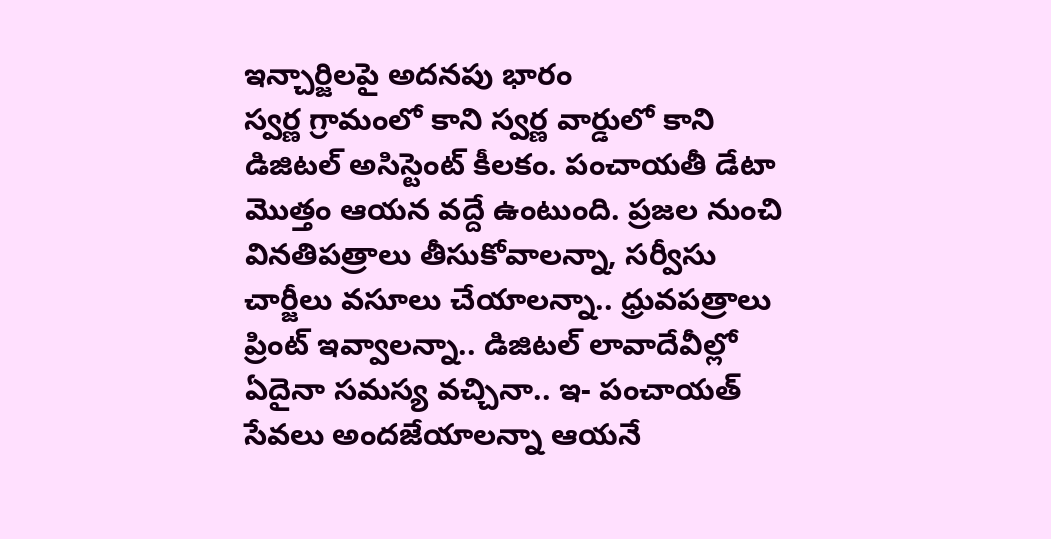ఇన్చార్జిలపై అదనపు భారం
స్వర్ణ గ్రామంలో కాని స్వర్ణ వార్డులో కాని డిజిటల్ అసిస్టెంట్ కీలకం. పంచాయతీ డేటా మొత్తం ఆయన వద్దే ఉంటుంది. ప్రజల నుంచి వినతిపత్రాలు తీసుకోవాలన్నా, సర్వీసు చార్జీలు వసూలు చేయాలన్నా.. ధ్రువపత్రాలు ప్రింట్ ఇవ్వాలన్నా.. డిజిటల్ లావాదేవీల్లో ఏదైనా సమస్య వచ్చినా.. ఇ- పంచాయత్ సేవలు అందజేయాలన్నా ఆయనే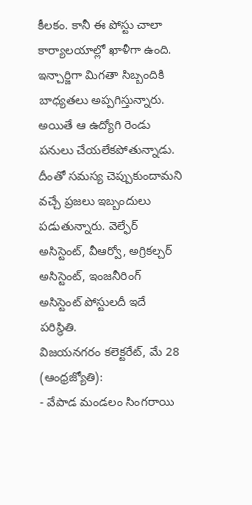కీలకం. కానీ ఈ పోస్టు చాలా కార్యాలయాల్లో ఖాళీగా ఉంది. ఇన్చార్జిగా మిగతా సిబ్బందికి బాధ్యతలు అప్పగిస్తున్నారు. అయితే ఆ ఉద్యోగి రెండు పనులు చేయలేకపోతున్నాడు. దీంతో సమస్య చెప్పుకుందామని వచ్చే ప్రజలు ఇబ్బందులు పడుతున్నారు. వెల్ఫేర్ అసిస్టెంట్, వీఆర్వో, అగ్రికల్చర్ అసిస్టెంట్, ఇంజనీరింగ్ అసిస్టెంట్ పోస్టులదీ ఇదే పరిస్థితి.
విజయనగరం కలెక్టరేట్, మే 28 (ఆంధ్రజ్యోతి):
- వేపాడ మండలం సింగరాయి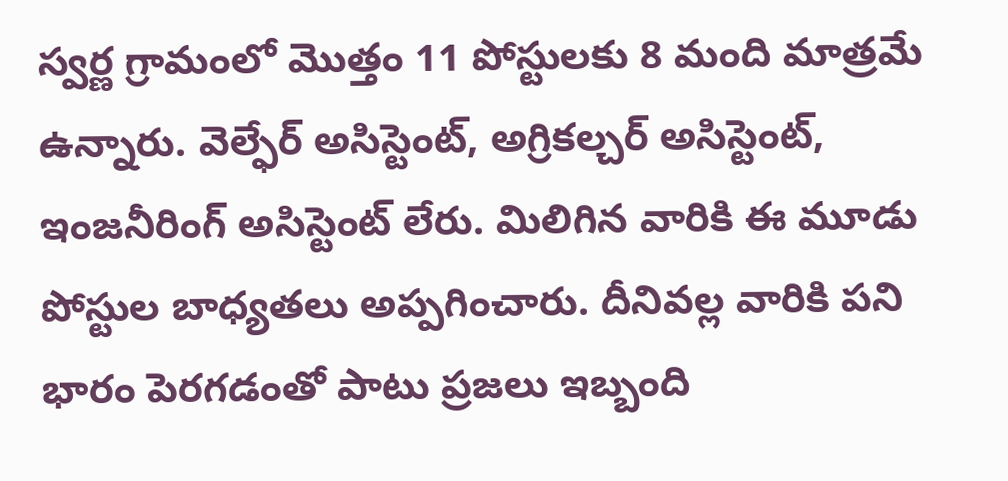స్వర్ణ గ్రామంలో మొత్తం 11 పోస్టులకు 8 మంది మాత్రమే ఉన్నారు. వెల్ఫేర్ అసిస్టెంట్, అగ్రికల్చర్ అసిస్టెంట్, ఇంజనీరింగ్ అసిస్టెంట్ లేరు. మిలిగిన వారికి ఈ మూడు పోస్టుల బాధ్యతలు అప్పగించారు. దీనివల్ల వారికి పని భారం పెరగడంతో పాటు ప్రజలు ఇబ్బంది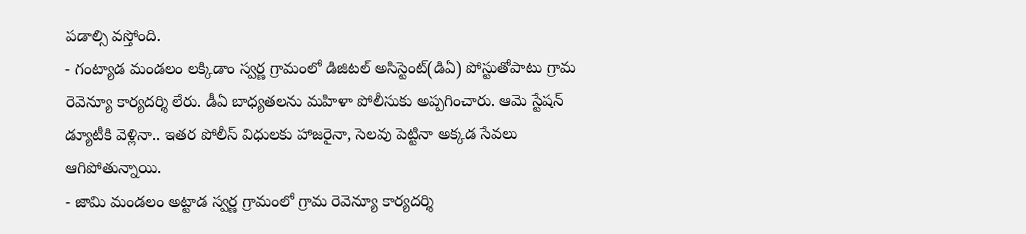పడాల్సి వస్తోంది.
- గంట్యాడ మండలం లక్కిడాం స్వర్ణ గ్రామంలో డిజిటల్ అసిస్టెంట్(డిఏ) పోస్టుతోపాటు గ్రామ రెవెన్యూ కార్యదర్శి లేరు. డీఏ బాధ్యతలను మహిళా పోలీసుకు అప్పగించారు. ఆమె స్టేషన్ డ్యూటీకి వెళ్లినా.. ఇతర పోలీస్ విధులకు హాజరైనా, సెలవు పెట్టినా అక్కడ సేవలు ఆగిపోతున్నాయి.
- జామి మండలం అట్టాడ స్వర్ణ గ్రామంలో గ్రామ రెవెన్యూ కార్యదర్శి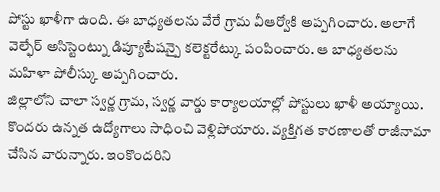పోస్టు ఖాళీగా ఉంది. ఈ బాధ్యతలను వేరే గ్రామ వీఆర్వోకి అప్పగించారు. అలాగే వెల్ఫేర్ అసిస్టెంట్ను డిప్యూటేషన్పై కలెక్టరేట్కు పంపించారు. ఆ బాధ్యతలను మహిళా పోలీస్కు అప్పగించారు.
జిల్లాలోని చాలా స్వర్ణ గ్రామ, స్వర్ణ వార్డు కార్యాలయాల్లో పోస్టులు ఖాళీ అయ్యాయి. కొందరు ఉన్నత ఉద్యోగాలు సాధించి వెళ్లిపోయారు. వ్యక్తిగత కారణాలతో రాజీనామా చేసిన వారున్నారు. ఇంకొందరిని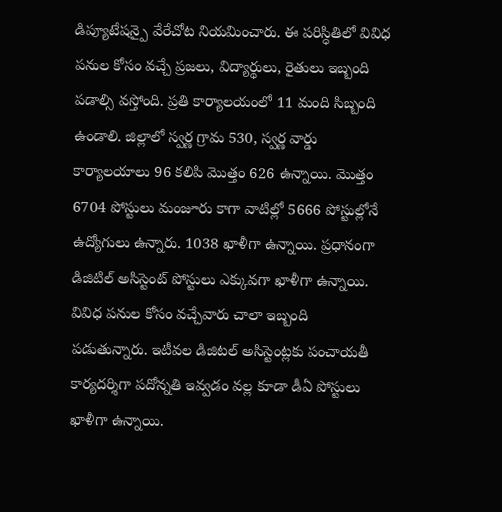డిప్యూటేషన్పై వేరేచోట నియమించారు. ఈ పరిస్ధితిలో వివిధ పనుల కోసం వచ్చే ప్రజలు, విద్యార్థులు, రైతులు ఇబ్బంది పడాల్సి వస్తోంది. ప్రతి కార్యాలయంలో 11 మంది సిబ్బంది ఉండాలి. జిల్లాలో స్వర్ణ గ్రామ 530, స్వర్ణ వార్డు కార్యాలయాలు 96 కలిపి మొత్తం 626 ఉన్నాయి. మొత్తం 6704 పోస్టులు మంజూరు కాగా వాటిల్లో 5666 పోస్టుల్లోనే ఉద్యోగులు ఉన్నారు. 1038 ఖాళీగా ఉన్నాయి. ప్రధానంగా డిజిటిల్ అసిస్టెంట్ పోస్టులు ఎక్కువగా ఖాళీగా ఉన్నాయి. వివిధ పనుల కోసం వచ్చేవారు చాలా ఇబ్బంది పడుతున్నారు. ఇటీవల డిజిటల్ అసిస్టెంట్లకు పంచాయతీ కార్యదర్శిగా పదోన్నతి ఇవ్వడం వల్ల కూడా డీఏ పోస్టులు ఖాళీగా ఉన్నాయి.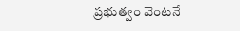ప్రభుత్వం వెంటనే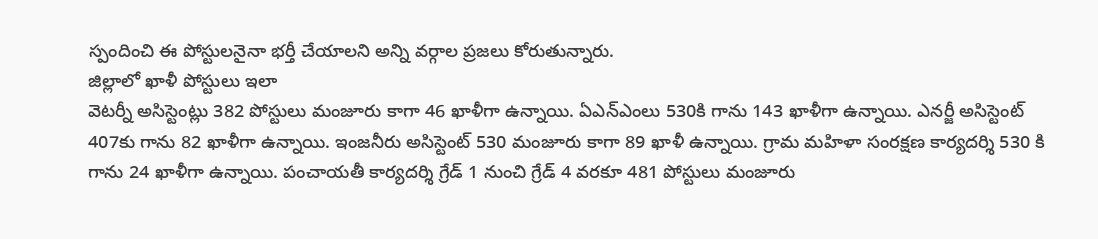స్పందించి ఈ పోస్టులనైనా భర్తీ చేయాలని అన్ని వర్గాల ప్రజలు కోరుతున్నారు.
జిల్లాలో ఖాళీ పోస్టులు ఇలా
వెటర్నీ అసిస్టెంట్లు 382 పోస్టులు మంజూరు కాగా 46 ఖాళీగా ఉన్నాయి. ఏఎన్ఎంలు 530కి గాను 143 ఖాళీగా ఉన్నాయి. ఎనర్జీ అసిస్టెంట్ 407కు గాను 82 ఖాళీగా ఉన్నాయి. ఇంజనీరు అసిస్టెంట్ 530 మంజూరు కాగా 89 ఖాళీ ఉన్నాయి. గ్రామ మహిళా సంరక్షణ కార్యదర్శి 530 కి గాను 24 ఖాళీగా ఉన్నాయి. పంచాయతీ కార్యదర్శి గ్రేడ్ 1 నుంచి గ్రేడ్ 4 వరకూ 481 పోస్టులు మంజూరు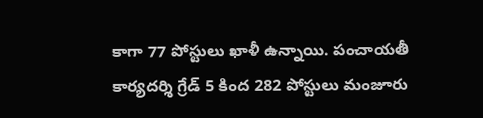కాగా 77 పోస్టులు ఖాళీ ఉన్నాయి. పంచాయతీ కార్యదర్శి గ్రేడ్ 5 కింద 282 పోస్టులు మంజూరు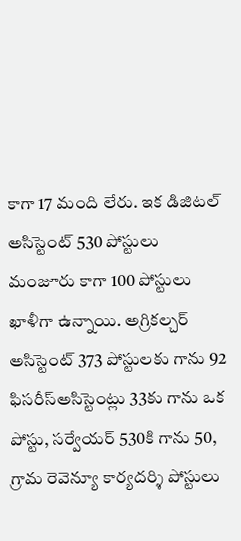కాగా 17 మంది లేరు. ఇక డిజిటల్ అసిస్టెంట్ 530 పోస్టులు మంజూరు కాగా 100 పోస్టులు ఖాళీగా ఉన్నాయి. అగ్రికల్చర్ అసిస్టెంట్ 373 పోస్టులకు గాను 92 ఫిసరీస్అసిస్టెంట్లు 33కు గాను ఒక పోస్టు, సర్వేయర్ 530కి గాను 50, గ్రామ రెవెన్యూ కార్యదర్శి పోస్టులు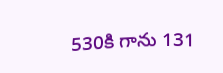530కి గాను 131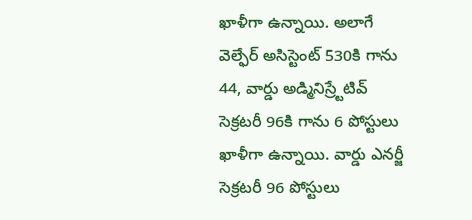ఖాళీగా ఉన్నాయి. అలాగే వెల్ఫేర్ అసిస్టెంట్ 530కి గాను 44, వార్డు అడ్మినిస్ర్టేటివ్ సెక్రటరీ 96కి గాను 6 పోస్టులు ఖాళీగా ఉన్నాయి. వార్డు ఎనర్జీ సెక్రటరీ 96 పోస్టులు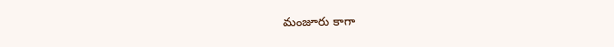మంజూరు కాగా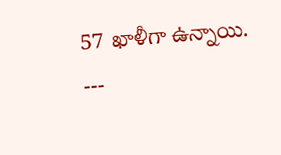57 ఖాళీగా ఉన్నాయి.
---